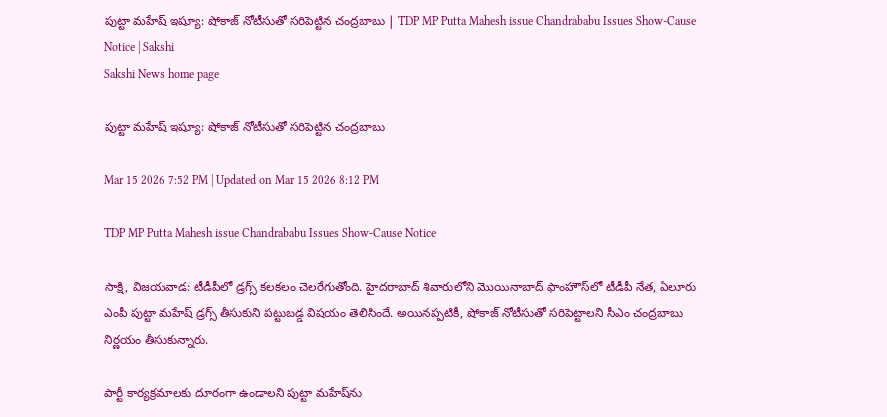పుట్టా మహేష్‌ ఇష్యూ: షోకాజ్‌ నోటీసుతో సరిపెట్టిన చంద్రబాబు | TDP MP Putta Mahesh issue Chandrababu Issues Show-Cause Notice | Sakshi
Sakshi News home page

పుట్టా మహేష్‌ ఇష్యూ: షోకాజ్‌ నోటీసుతో సరిపెట్టిన చంద్రబాబు

Mar 15 2026 7:52 PM | Updated on Mar 15 2026 8:12 PM

TDP MP Putta Mahesh issue Chandrababu Issues Show-Cause Notice

సాక్షి, విజయవాడ: టీడీపీలో డ్రగ్స్‌ కలకలం చెలరేగుతోంది. హైదరాబాద్‌ శివారులోని మొయినాబాద్‌ ఫాంహౌస్‌లో టీడీపీ నేత, ఏలూరు ఎంపీ పుట్టా మహేష్‌ డ్రగ్స్‌ తీసుకుని పట్టుబడ‍్డ విషయం తెలిసిందే. అయినప్పటికీ, షోకాజ్‌ నోటీసుతో సరిపెట్టాలని సీఎం చంద్రబాబు నిర్ణయం తీసుకున్నారు.

పార్టీ కార్యక్రమాలకు దూరంగా ఉండాలని పుట్టా మహేష్‌ను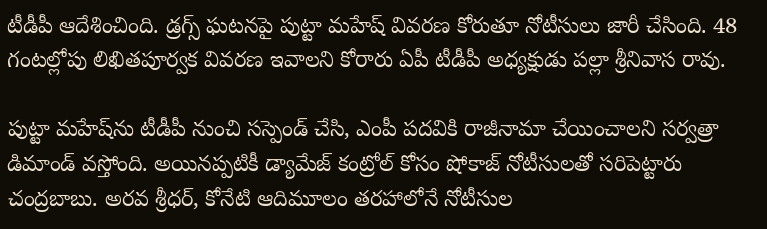టీడీపీ ఆదేశించింది. డ్రగ్స్‌ ఘటనపై పుట్టా మహేష్‌ వివరణ కోరుతూ నోటీసులు జారీ చేసింది. 48 గంటల్లోపు లిఖితపూర్వక వివరణ ఇవాలని కోరారు ఏపీ టీడీపీ అధ్యక్షుడు పల్లా శ్రీనివాస రావు.

పుట్టా మహేష్‌ను టీడీపీ నుంచి సస్పెండ్‌ చేసి, ఎంపీ పదవికి రాజీనామా చేయించాలని సర్వత్రా డిమాండ్‌ వస్తోంది. అయినప్పటికీ డ్యామేజ్‌ కంట్రోల్‌ కోసం షోకాజ్‌ నోటీసులతో సరిపెట్టారు చంద్రబాబు. అరవ శ్రీధర్‌, కోనేటి ఆదిమూలం తరహాలోనే నోటీసుల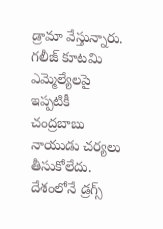డ్రామా వేస్తున్నారు. గలీజ్‌ కూటమి ఎమ్మెల్యేలపై ఇప్పటికీ చంద్రబాబు నాయుడు చర్యలు తీసుకోలేదు. దేశంలోనే డ్రగ్స్‌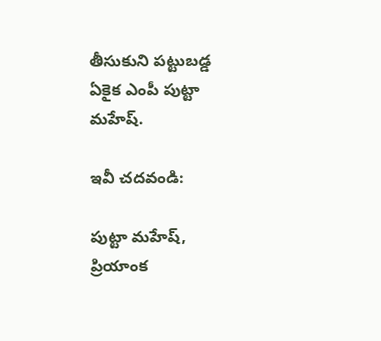తీసుకుని పట్టుబడ్డ ఏకైక ఎంపీ పుట్టా మహేష్‌.

ఇవీ చదవండి:

పుట్టా మహేష్‌, ప్రియాంక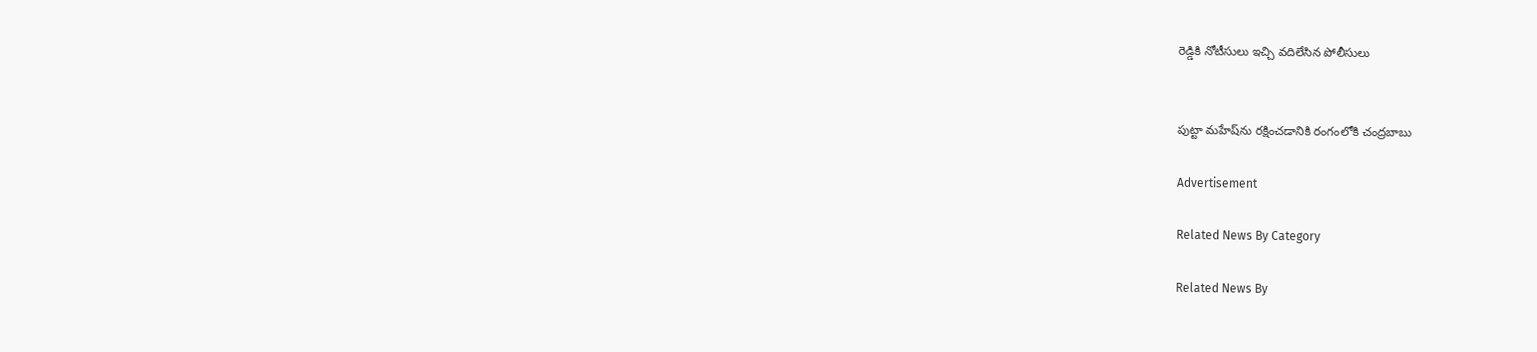రెడ్డికి నోటీసులు ఇచ్చి వదిలేసిన పోలీసులు


పుట్టా మహేష్‌ను రక్షించడానికి రంగంలోకి చంద్రబాబు

Advertisement

Related News By Category

Related News By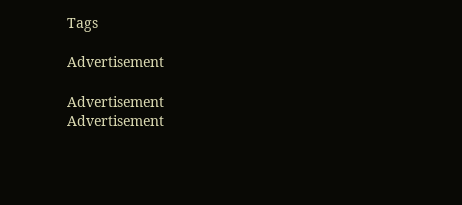Tags

Advertisement

Advertisement
Advertisement